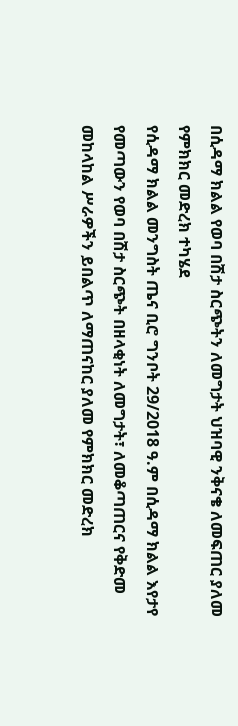በሲዳማ ክልል የወባ በሽታ ስርጭትን ለመግታት ህዝባዊ ንቅናቄ ለመፍጠር ያለመ የምክክር መድረክ ተካሄደ
የሲዳማ ክልል መንግስት ጤና ቢሮ ግንቦት 29/2018 ዓ.ም በሲዳማ ክልል እየታየ የመጣውን የወባ በሽታ ስርጭት በዘላቂነት ለመግታት፣ ለመቆጣጠርና የቅድመ መከላከል ሥራዎችን ይበልጥ ለማጠናከር ያለመ የምክክር መድረክ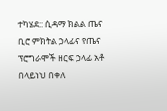ተካሄደ:: ሲዳማ ክልል ጤና ቢሮ ምክትል ኃላፊና የጤና ፕሮግራሞች ዘርፍ ኃላፊ አቶ በላይነህ በቀለ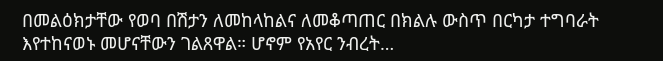በመልዕክታቸው የወባ በሽታን ለመከላከልና ለመቆጣጠር በክልሉ ውስጥ በርካታ ተግባራት እየተከናወኑ መሆናቸውን ገልጸዋል። ሆኖም የአየር ንብረት…